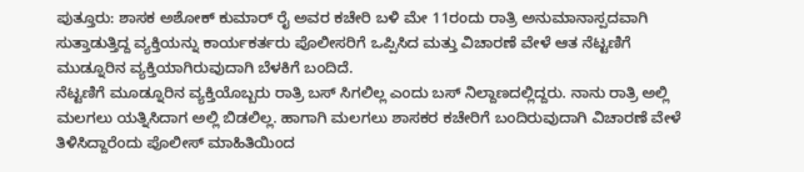ಪುತ್ತೂರು: ಶಾಸಕ ಅಶೋಕ್ ಕುಮಾರ್ ರೈ ಅವರ ಕಚೇರಿ ಬಳಿ ಮೇ 11ರಂದು ರಾತ್ರಿ ಅನುಮಾನಾಸ್ಪದವಾಗಿ ಸುತ್ತಾಡುತ್ತಿದ್ದ ವ್ಯಕ್ತಿಯನ್ನು ಕಾರ್ಯಕರ್ತರು ಪೊಲೀಸರಿಗೆ ಒಪ್ಪಿಸಿದ ಮತ್ತು ವಿಚಾರಣೆ ವೇಳೆ ಆತ ನೆಟ್ಟಣಿಗೆ ಮುಡ್ನೂರಿನ ವ್ಯಕ್ತಿಯಾಗಿರುವುದಾಗಿ ಬೆಳಕಿಗೆ ಬಂದಿದೆ.
ನೆಟ್ಟಣಿಗೆ ಮೂಡ್ನೂರಿನ ವ್ಯಕ್ತಿಯೊಬ್ಬರು ರಾತ್ರಿ ಬಸ್ ಸಿಗಲಿಲ್ಲ ಎಂದು ಬಸ್ ನಿಲ್ದಾಣದಲ್ಲಿದ್ದರು. ನಾನು ರಾತ್ರಿ ಅಲ್ಲಿ ಮಲಗಲು ಯತ್ನಿಸಿದಾಗ ಅಲ್ಲಿ ಬಿಡಲಿಲ್ಲ. ಹಾಗಾಗಿ ಮಲಗಲು ಶಾಸಕರ ಕಚೇರಿಗೆ ಬಂದಿರುವುದಾಗಿ ವಿಚಾರಣೆ ವೇಳೆ ತಿಳಿಸಿದ್ದಾರೆಂದು ಪೊಲೀಸ್ ಮಾಹಿತಿಯಿಂದ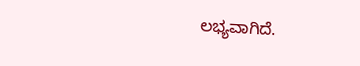ಲಭ್ಯವಾಗಿದೆ.